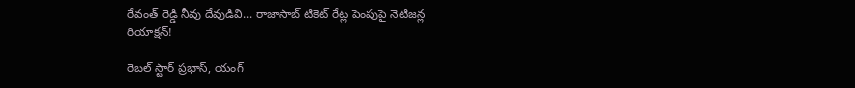రేవంత్ రెడ్డి నీవు దేవుడివి... రాజాసాబ్ టికెట్ రేట్ల పెంపుపై నెటిజన్ల రియాక్షన్!

రెబల్ స్టార్ ప్రభాస్, యంగ్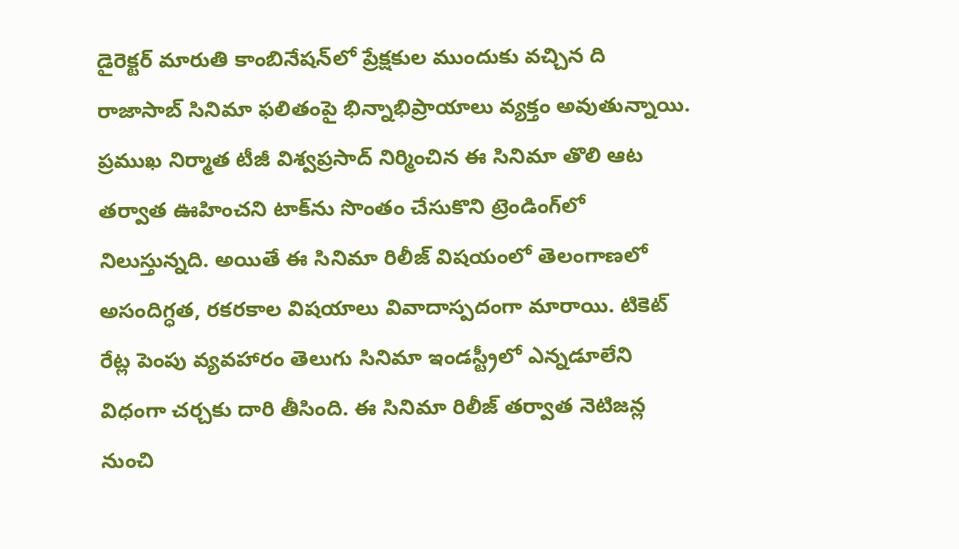డైరెక్టర్ మారుతి కాంబినేషన్‌లో ప్రేక్షకుల ముందుకు వచ్చిన ది రాజాసాబ్ సినిమా ఫలితంపై భిన్నాభిప్రాయాలు వ్యక్తం అవుతున్నాయి. ప్రముఖ నిర్మాత టీజీ విశ్వప్రసాద్ నిర్మించిన ఈ సినిమా తొలి ఆట తర్వాత ఊహించని టాక్‌ను సొంతం చేసుకొని ట్రెండింగ్‌లో నిలుస్తున్నది. అయితే ఈ సినిమా రిలీజ్ విషయంలో తెలంగాణలో అసందిగ్ధత, రకరకాల విషయాలు వివాదాస్పదంగా మారాయి. టికెట్ రేట్ల పెంపు వ్యవహారం తెలుగు సినిమా ఇండస్ట్రీలో ఎన్నడూలేని విధంగా చర్చకు దారి తీసింది. ఈ సినిమా రిలీజ్ తర్వాత నెటిజన్ల నుంచి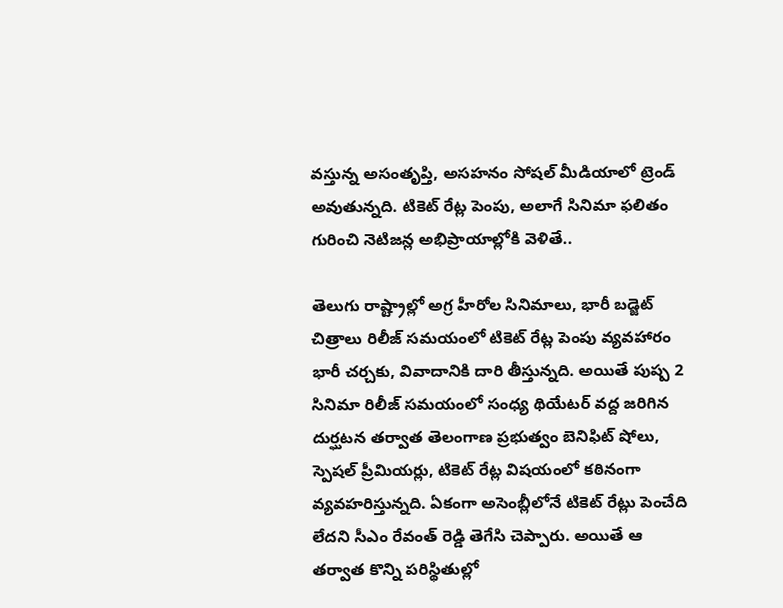వస్తున్న అసంతృప్తి, అసహనం సోషల్ మీడియాలో ట్రెండ్ అవుతున్నది. టికెట్ రేట్ల పెంపు, అలాగే సినిమా ఫలితం గురించి నెటిజన్ల అభిప్రాయాల్లోకి వెళితే..

తెలుగు రాష్ట్రాల్లో అగ్ర హీరోల సినిమాలు, భారీ బడ్జెట్ చిత్రాలు రిలీజ్ సమయంలో టికెట్ రేట్ల పెంపు వ్యవహారం భారీ చర్చకు, వివాదానికి దారి తీస్తున్నది. అయితే పుష్ప 2 సినిమా రిలీజ్ సమయంలో సంధ్య థియేటర్ వద్ద జరిగిన దుర్ఘటన తర్వాత తెలంగాణ ప్రభుత్వం బెనిఫిట్ షోలు, స్పెషల్ ప్రీమియర్లు, టికెట్ రేట్ల విషయంలో కఠినంగా వ్యవహరిస్తున్నది. ఏకంగా అసెంబ్లీలోనే టికెట్ రేట్లు పెంచేది లేదని సీఎం రేవంత్ రెడ్డి తెగేసి చెప్పారు. అయితే ఆ తర్వాత కొన్ని పరిస్థితుల్లో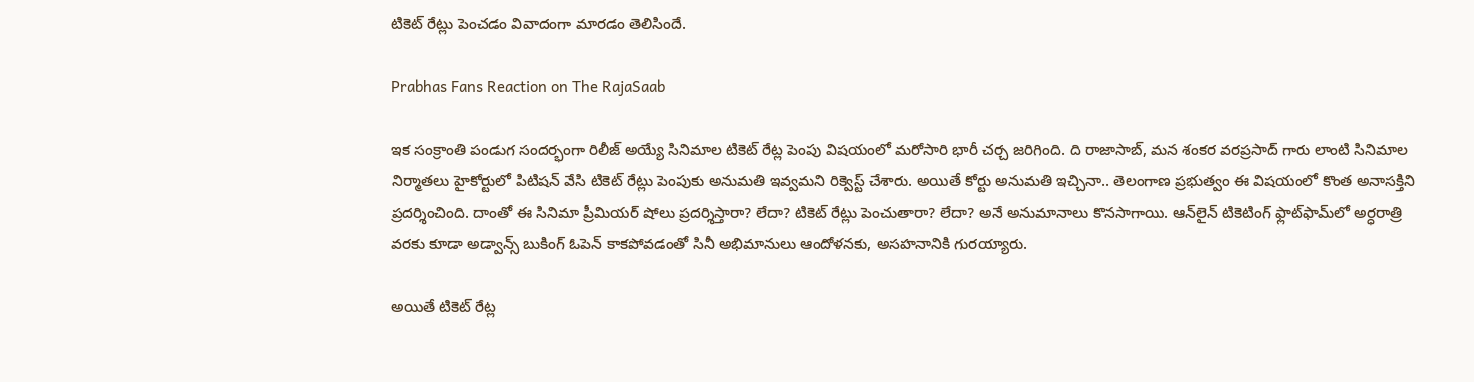టికెట్ రేట్లు పెంచడం వివాదంగా మారడం తెలిసిందే.

Prabhas Fans Reaction on The RajaSaab

ఇక సంక్రాంతి పండుగ సందర్భంగా రిలీజ్ అయ్యే సినిమాల టికెట్ రేట్ల పెంపు విషయంలో మరోసారి భారీ చర్చ జరిగింది. ది రాజాసాబ్, మన శంకర వరప్రసాద్ గారు లాంటి సినిమాల నిర్మాతలు హైకోర్టులో పిటిషన్ వేసి టికెట్ రేట్లు పెంపుకు అనుమతి ఇవ్వమని రిక్వెస్ట్ చేశారు. అయితే కోర్టు అనుమతి ఇచ్చినా.. తెలంగాణ ప్రభుత్వం ఈ విషయంలో కొంత అనాసక్తిని ప్రదర్శించింది. దాంతో ఈ సినిమా ప్రీమియర్ షోలు ప్రదర్శిస్తారా? లేదా? టికెట్ రేట్లు పెంచుతారా? లేదా? అనే అనుమానాలు కొనసాగాయి. ఆన్‌లైన్ టికెటింగ్ ఫ్లాట్‌ఫామ్‌లో అర్ధరాత్రి వరకు కూడా అడ్వాన్స్ బుకింగ్ ఓపెన్ కాకపోవడంతో సినీ అభిమానులు ఆందోళనకు, అసహనానికి గురయ్యారు.

అయితే టికెట్ రేట్ల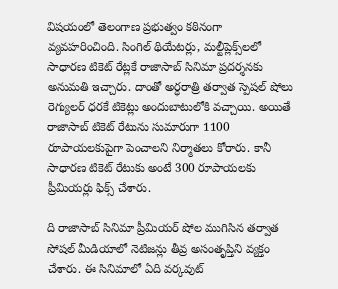విషయంలో తెలంగాణ ప్రభుత్వం కఠినంగా వ్యవహరించింది. సింగిల్ థియేటర్లు, మల్టీప్లెక్స్‌లలో సాధారణ టికెట్ రేట్లకే రాజాసాబ్ సినిమా ప్రదర్శనకు అనుమతి ఇచ్చారు. దాంతో అర్ధరాత్రి తర్వాత స్పెషల్ షోలు రెగ్యులర్ ధరకే టికెట్లు అందుబాటులోకి వచ్చాయి. అయితే రాజాసాబ్ టికెట్ రేటును సుమారుగా 1100 రూపాయలకుపైగా పెంచాలని నిర్మాతలు కోరారు. కానీ సాధారణ టికెట్ రేటుకు అంటే 300 రూపాయలకు ప్రీమియర్లు ఫిక్స్ చేశారు.

ది రాజాసాబ్ సినిమా ప్రీమియర్ షోల ముగిసిన తర్వాత సోషల్ మీడియాలో నెటిజన్లు తీవ్ర అసంతృప్తిని వ్యక్తం చేశారు. ఈ సినిమాలో ఏది వర్కవుట్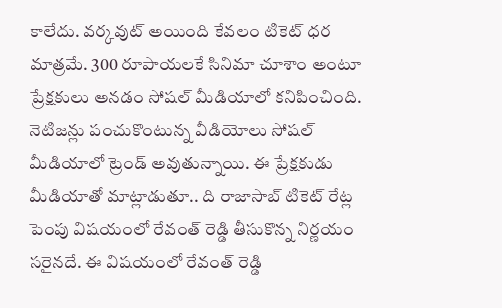కాలేదు. వర్కవుట్ అయింది కేవలం టికెట్ ధర మాత్రమే. 300 రూపాయలకే సినిమా చూశాం అంటూ ప్రేక్షకులు అనడం సోషల్ మీడియాలో కనిపించింది. నెటిజన్లు పంచుకొంటున్న వీడియోలు సోషల్ మీడియాలో ట్రెండ్ అవుతున్నాయి. ఈ ప్రేక్షకుడు మీడియాతో మాట్లాడుతూ.. ది రాజాసాబ్ టికెట్ రేట్ల పెంపు విషయంలో రేవంత్ రెడ్డి తీసుకొన్న నిర్ణయం సరైనదే. ఈ విషయంలో రేవంత్ రెడ్డి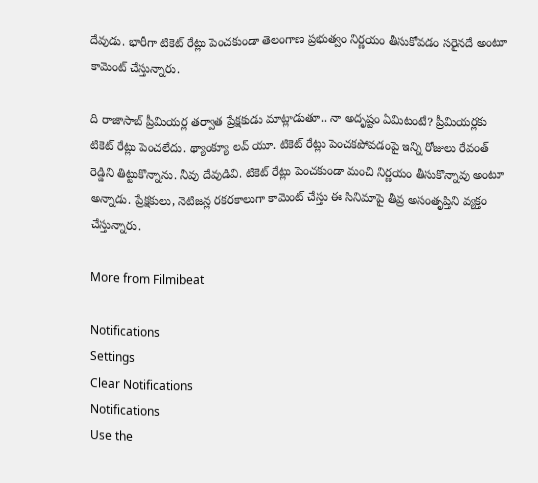దేవుడు. భారీగా టికెట్ రేట్లు పెంచకుండా తెలంగాణ ప్రభుత్వం నిర్ణయం తీసుకోవడం సరైనదే అంటూ కామెంట్ చేస్తున్నారు.

ది రాజాసాబ్ ప్రీమియర్ల తర్వాత ప్రేక్షకుడు మాట్లాడుతూ.. నా అదృష్టం ఏమిటంటే? ప్రీమియర్లకు టికెట్ రేట్లు పెంచలేదు. థ్యాంక్యూ లవ్ యూ. టికెట్ రేట్లు పెంచకపోవడంపై ఇన్ని రోజులు రేవంత్ రెడ్డిని తిట్టుకొన్నాను. నీవు దేవుడివి. టికెట్ రేట్లు పెంచకుండా మంచి నిర్ణయం తీసుకొన్నావు అంటూ అన్నాడు. ప్రేక్షకులు, నెటిజన్ల రకరకాలుగా కామెంట్ చేస్తు ఈ సినిమాపై తీవ్ర అసంతృప్తిని వ్యక్తం చేస్తున్నారు.

More from Filmibeat

Notifications
Settings
Clear Notifications
Notifications
Use the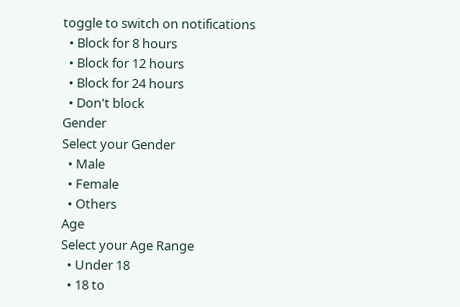toggle to switch on notifications
  • Block for 8 hours
  • Block for 12 hours
  • Block for 24 hours
  • Don't block
Gender
Select your Gender
  • Male
  • Female
  • Others
Age
Select your Age Range
  • Under 18
  • 18 to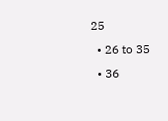25
  • 26 to 35
  • 36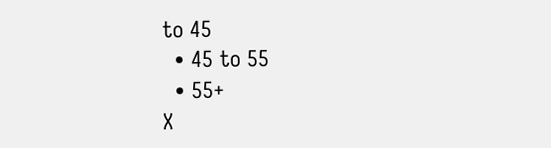to 45
  • 45 to 55
  • 55+
X